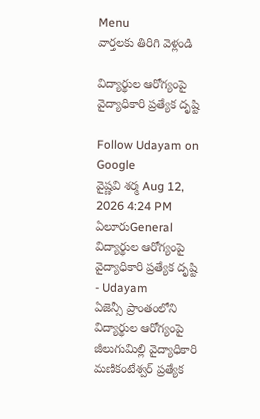Menu
వార్తలకు తిరిగి వెళ్లండి

విద్యార్థుల ఆరోగ్యంపై వైద్యాధికారి ప్రత్యేక దృష్టి

Follow Udayam on Google
వైష్ణవి శర్మ Aug 12, 2026 4:24 PM ఏలూరుGeneral
విద్యార్థుల ఆరోగ్యంపై వైద్యాధికారి ప్రత్యేక దృష్టి - Udayam
ఏజెన్సీ ప్రాంతంలోని విద్యార్థుల ఆరోగ్యంపై జీలుగుమిల్లి వైద్యాధికారి మణికంటేశ్వర్‌ ప్రత్యేక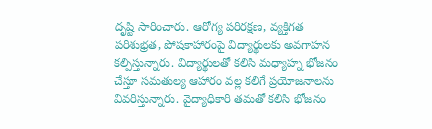దృష్టి సారించారు. ఆరోగ్య పరిరక్షణ, వ్యక్తిగత పరిశుభ్రత, పోషకాహారంపై విద్యార్థులకు అవగాహన కల్పిస్తున్నారు. విద్యార్థులతో కలిసి మధ్యాహ్న భోజనం చేస్తూ సమతుల్య ఆహారం వల్ల కలిగే ప్రయోజనాలను వివరిస్తున్నారు. వైద్యాధికారి తమతో కలిసి భోజనం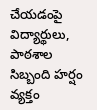చేయడంపై విద్యార్థులు, పాఠశాల సిబ్బంది హర్షం వ్యక్తం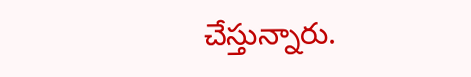చేస్తున్నారు.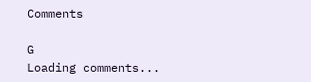Comments

G
Loading comments...